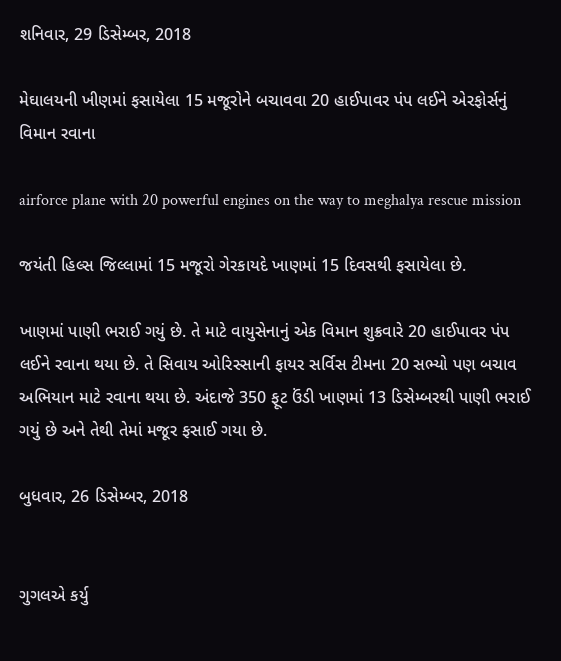શનિવાર, 29 ડિસેમ્બર, 2018

મેઘાલયની ખીણમાં ફસાયેલા 15 મજૂરોને બચાવવા 20 હાઈપાવર પંપ લઈને એરફોર્સનું વિમાન રવાના

airforce plane with 20 powerful engines on the way to meghalya rescue mission

જયંતી હિલ્સ જિલ્લામાં 15 મજૂરો ગેરકાયદે ખાણમાં 15 દિવસથી ફસાયેલા છે.

ખાણમાં પાણી ભરાઈ ગયું છે. તે માટે વાયુસેનાનું એક વિમાન શુક્રવારે 20 હાઈપાવર પંપ લઈને રવાના થયા છે. તે સિવાય ઓરિસ્સાની ફાયર સર્વિસ ટીમના 20 સભ્યો પણ બચાવ અભિયાન માટે રવાના થયા છે. અંદાજે 350 ફૂટ ઉંડી ખાણમાં 13 ડિસેમ્બરથી પાણી ભરાઈ ગયું છે અને તેથી તેમાં મજૂર ફસાઈ ગયા છે.

બુધવાર, 26 ડિસેમ્બર, 2018


ગુગલએ કર્યુ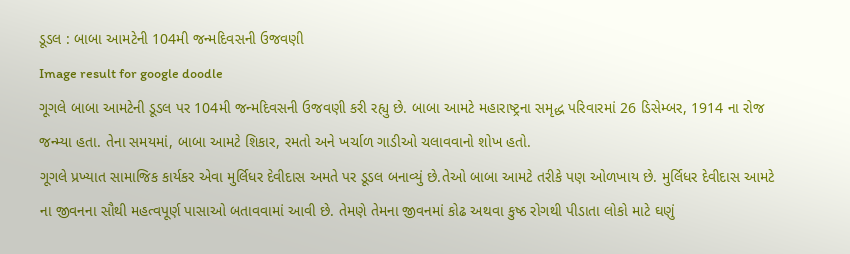ડૂડલ : બાબા આમટેની 104મી જન્મદિવસની ઉજવણી
Image result for google doodle
ગૂગલે બાબા આમટેની ડૂડલ પર 104મી જન્મદિવસની ઉજવણી કરી રહ્યુ છે. બાબા આમટે મહારાષ્ટ્રના સમૃદ્ધ પરિવારમાં 26 ડિસેમ્બર, 1914 ના રોજ જન્મ્યા હતા. તેના સમયમાં, બાબા આમટે શિકાર, રમતો અને ખર્ચાળ ગાડીઓ ચલાવવાનો શોખ હતો.
ગૂગલે પ્રખ્યાત સામાજિક કાર્યકર એવા મુર્લિધર દેવીદાસ અમતે પર ડૂડલ બનાવ્યું છે.તેઓ બાબા આમટે તરીકે પણ ઓળખાય છે. મુર્લિધર દેવીદાસ આમટે ના જીવનના સૌથી મહત્વપૂર્ણ પાસાઓ બતાવવામાં આવી છે. તેમણે તેમના જીવનમાં કોઢ અથવા કુષ્ઠ રોગથી પીડાતા લોકો માટે ઘણું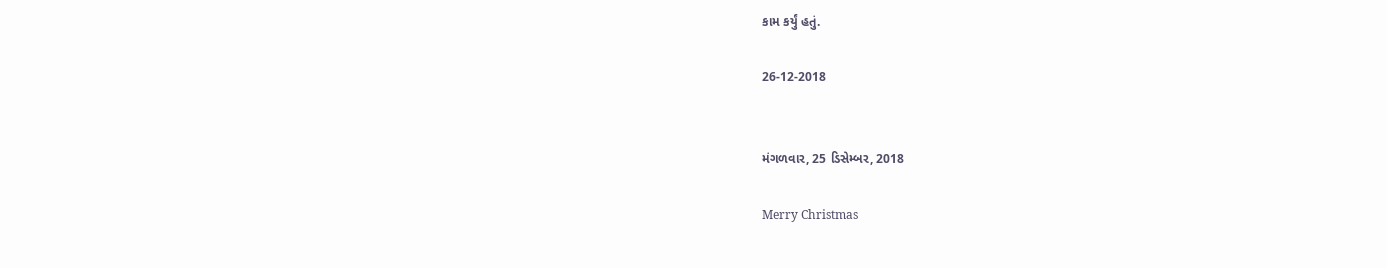કામ કર્યું હતું.

26-12-2018


મંગળવાર, 25 ડિસેમ્બર, 2018

Merry Christmas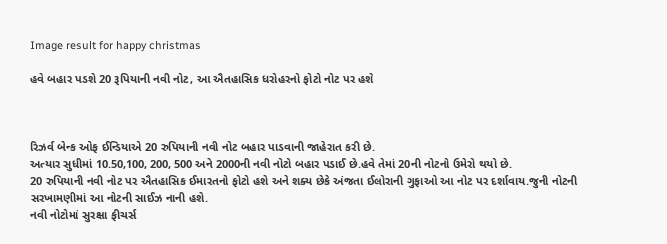Image result for happy christmas

હવે બહાર પડશે 20 રૂપિયાની નવી નોટ, આ ઐતહાસિક ધરોહરનો ફોટો નોટ પર હશે



રિઝર્વ બેન્ક ઓફ ઈન્ડિયાએ 20 રુપિયાની નવી નોટ બહાર પાડવાની જાહેરાત કરી છે.
અત્યાર સુધીમાં 10.50,100, 200, 500 અને 2000ની નવી નોટો બહાર પડાઈ છે.હવે તેમાં 20ની નોટનો ઉમેરો થયો છે.
20 રુપિયાની નવી નોટ પર ઐતહાસિક ઈમારતનો ફોટો હશે અને શક્ય છેકે અંજતા ઈલોરાની ગુફાઓ આ નોટ પર દર્શાવાય.જુની નોટની સરખામણીમાં આ નોટની સાઈઝ નાની હશે.
નવી નોટોમાં સુરક્ષા ફીચર્સ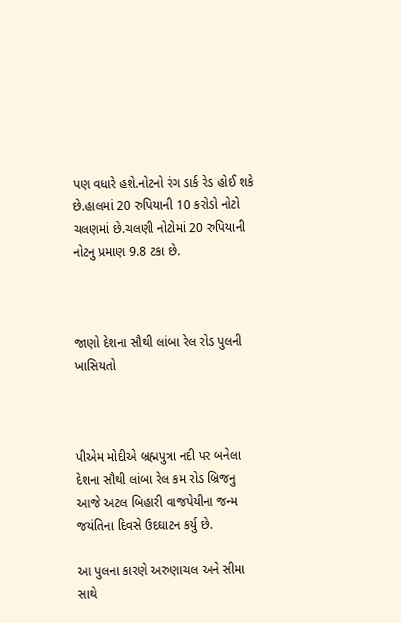પણ વધારે હશે.નોટનો રંગ ડાર્ક રેડ હોઈ શકે છે.હાલમાં 20 રુપિયાની 10 કરોડો નોટો ચલણમાં છે.ચલણી નોટોમાં 20 રુપિયાની નોટનુ પ્રમાણ 9.8 ટકા છે.



જાણો દેશના સૌથી લાંબા રેલ રોડ પુલની ખાસિયતો



પીએમ મોદીએ બ્રહ્મપુત્રા નદી પર બનેલા દેશના સૌથી લાંબા રેલ કમ રોડ બ્રિજનુ આજે અટલ બિહારી વાજપેયીના જન્મ જયંતિના દિવસે ઉદઘાટન કર્યુ છે.

આ પુલના કારણે અરુણાચલ અને સીમા સાથે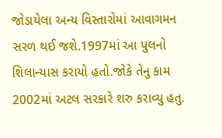જોડાયેલા અન્ય વિસ્તારોમાં આવાગમન સરળ થઈ જશે.1997માં આ પુલનો શિલાન્યાસ કરાયો હતો.જોકે તેનુ કામ 2002માં અટલ સરકારે શરુ કરાવ્યુ હતુ.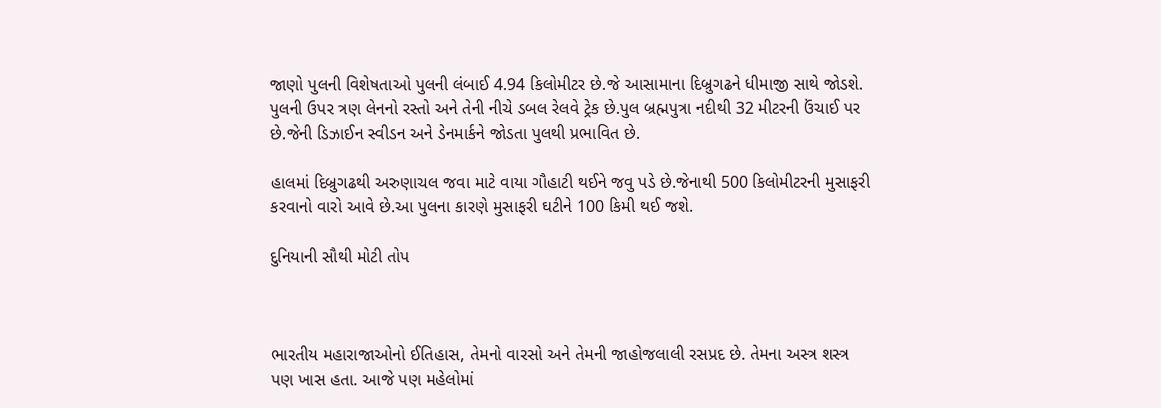જાણો પુલની વિશેષતાઓ પુલની લંબાઈ 4.94 કિલોમીટર છે.જે આસામાના દિબ્રુગઢને ધીમાજી સાથે જોડશે. પુલની ઉપર ત્રણ લેનનો રસ્તો અને તેની નીચે ડબલ રેલવે ટ્રેક છે.પુલ બ્રહ્મપુત્રા નદીથી 32 મીટરની ઉંચાઈ પર છે.જેની ડિઝાઈન સ્વીડન અને ડેનમાર્કને જોડતા પુલથી પ્રભાવિત છે.

હાલમાં દિબ્રુગઢથી અરુણાચલ જવા માટે વાયા ગૌહાટી થઈને જવુ પડે છે.જેનાથી 500 કિલોમીટરની મુસાફરી કરવાનો વારો આવે છે.આ પુલના કારણે મુસાફરી ઘટીને 100 કિમી થઈ જશે.

દુનિયાની સૌથી મોટી તોપ



ભારતીય મહારાજાઓનો ઈતિહાસ, તેમનો વારસો અને તેમની જાહોજલાલી રસપ્રદ છે. તેમના અસ્ત્ર શસ્ત્ર પણ ખાસ હતા. આજે પણ મહેલોમાં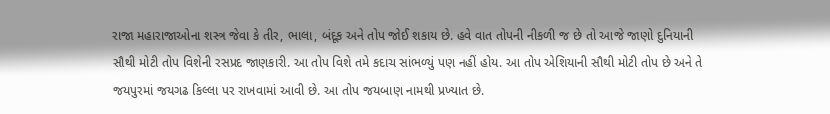રાજા મહારાજાઓના શસ્ત્ર જેવા કે તીર, ભાલા, બંદૂક અને તોપ જોઈ શકાય છે. હવે વાત તોપની નીકળી જ છે તો આજે જાણો દુનિયાની સૌથી મોટી તોપ વિશેની રસપ્રદ જાણકારી. આ તોપ વિશે તમે કદાચ સાંભળ્યું પણ નહીં હોય. આ તોપ એશિયાની સૌથી મોટી તોપ છે અને તે જયપુરમાં જયગઢ કિલ્લા પર રાખવામાં આવી છે. આ તોપ જયબાણ નામથી પ્રખ્યાત છે.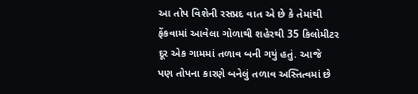આ તોપ વિશેની રસપ્રદ વાત એ છે કે તેમાંથી ફેંકવામાં આવેલા ગોળાથી શહેરથી 35 કિલોમીટર દૂર એક ગામમાં તળાવ બની ગયું હતું. આજે પણ તોપના કારણે બનેલું તળાવ અસ્તિત્વમાં છે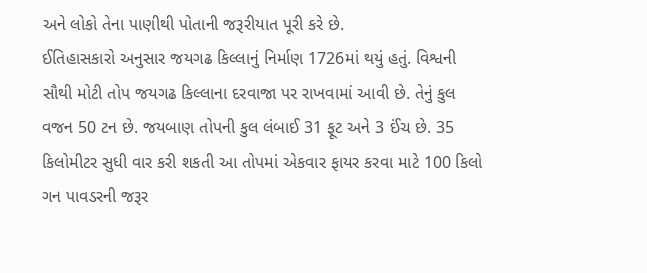અને લોકો તેના પાણીથી પોતાની જરૂરીયાત પૂરી કરે છે.
ઈતિહાસકારો અનુસાર જયગઢ કિલ્લાનું નિર્માણ 1726માં થયું હતું. વિશ્વની સૌથી મોટી તોપ જયગઢ કિલ્લાના દરવાજા પર રાખવામાં આવી છે. તેનું કુલ વજન 50 ટન છે. જયબાણ તોપની કુલ લંબાઈ 31 ફૂટ અને 3 ઈંચ છે. 35 કિલોમીટર સુધી વાર કરી શકતી આ તોપમાં એકવાર ફાયર કરવા માટે 100 કિલો ગન પાવડરની જરૂર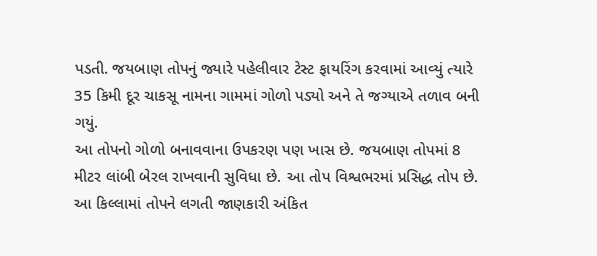પડતી. જયબાણ તોપનું જ્યારે પહેલીવાર ટેસ્ટ ફાયરિંગ કરવામાં આવ્યું ત્યારે 35 કિમી દૂર ચાકસૂ નામના ગામમાં ગોળો પડ્યો અને તે જગ્યાએ તળાવ બની ગયું.
આ તોપનો ગોળો બનાવવાના ઉપકરણ પણ ખાસ છે. જયબાણ તોપમાં 8 મીટર લાંબી બેરલ રાખવાની સુવિધા છે. આ તોપ વિશ્વભરમાં પ્રસિદ્ધ તોપ છે. આ કિલ્લામાં તોપને લગતી જાણકારી અંકિત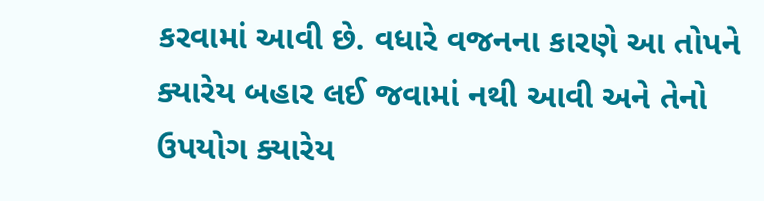કરવામાં આવી છે. વધારે વજનના કારણે આ તોપને ક્યારેય બહાર લઈ જવામાં નથી આવી અને તેનો ઉપયોગ ક્યારેય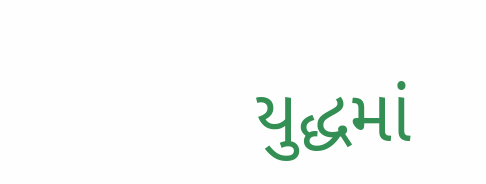યુદ્ધમાં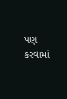પણ કરવામાં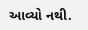આવ્યો નથી.